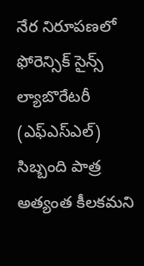నేర నిరూపణలో ఫోరెన్సిక్ సైన్స్ ల్యాబొరేటరీ (ఎఫ్ఎస్ఎల్) సిబ్బంది పాత్ర అత్యంత కీలకమని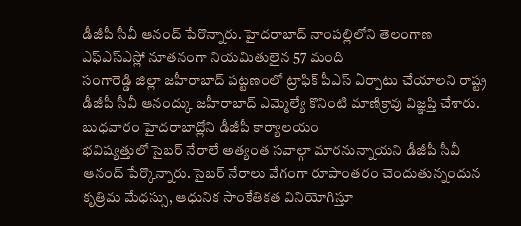డీజీపీ సీవీ ఆనంద్ పేరొన్నారు. హైదరాబాద్ నాంపల్లిలోని తెలంగాణ ఎఫ్ఎస్ఎస్లో నూతనంగా నియమితులైన 57 మంది
సంగారెడ్డి జిల్లా జహీరాబాద్ పట్టణంలో ట్రాఫిక్ పీఎస్ ఏర్పాటు చేయాలని రాష్ట్ర డీజీపీ సీవీ ఆనంద్కు జహీరాబాద్ ఎమ్మెల్యే కొనింటి మాణిక్రావు విజ్ఞప్తి చేశారు. బుధవారం హైదరాబాద్లోని డీజీపీ కార్యాలయం
భవిష్యత్తులో సైబర్ నేరాలే అత్యంత సవాల్గా మారనున్నాయని డీజీపీ సీవీ ఆనంద్ పేర్కొన్నారు. సైబర్ నేరాలు వేగంగా రూపాంతరం చెందుతున్నందున కృత్రిమ మేధస్సు, ఆధునిక సాంకేతికత వినియోగిస్తూ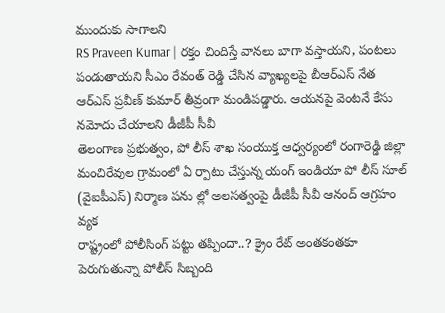ముందుకు సాగాలని
RS Praveen Kumar | రక్తం చిందిస్తే వానలు బాగా వస్తాయని, పంటలు పండుతాయని సీఎం రేవంత్ రెడ్డి చేసిన వ్యాఖ్యలపై బీఆర్ఎస్ నేత ఆర్ఎస్ ప్రవీణ్ కుమార్ తీవ్రంగా మండిపడ్డారు. ఆయనపై వెంటనే కేసు నమోదు చేయాలని డీజీపీ సీవీ
తెలంగాణ ప్రభుత్వం, పో లీస్ శాఖ సంయుక్త ఆధ్వర్యంలో రంగారెడ్డి జిల్లా మంచిరేవుల గ్రామంలో ఏ ర్పాటు చేస్తున్న యంగ్ ఇండియా పో లీస్ సూల్ (వైఐపీఎస్) నిర్మాణ పను ల్లో అలసత్వంపై డీజీపీ సీవీ ఆనంద్ ఆగ్రహం వ్యక
రాష్ట్రంలో పోలీసింగ్ పట్టు తప్పిందా..? క్రైం రేట్ అంతకంతకూ పెరుగుతున్నా పోలీస్ సిబ్బంది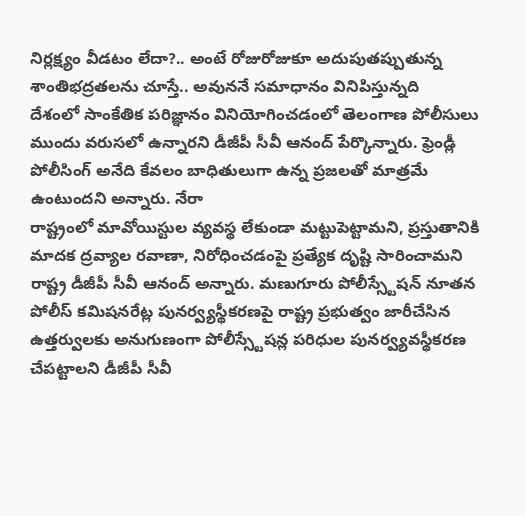నిర్లక్ష్యం వీడటం లేదా?.. అంటే రోజురోజుకూ అదుపుతప్పుతున్న శాంతిభద్రతలను చూస్తే.. అవుననే సమాధానం వినిపిస్తున్నది
దేశంలో సాంకేతిక పరిజ్ఞానం వినియోగించడంలో తెలంగాణ పోలీసులు ముందు వరుసలో ఉన్నారని డీజీపీ సీవీ ఆనంద్ పేర్కొన్నారు. ఫ్రెండ్లీ పోలీసింగ్ అనేది కేవలం బాధితులుగా ఉన్న ప్రజలతో మాత్రమే ఉంటుందని అన్నారు. నేరా
రాష్ట్రంలో మావోయిస్టుల వ్యవస్థ లేకుండా మట్టుపెట్టామని, ప్రస్తుతానికి మాదక ద్రవ్యాల రవాణా, నిరోధించడంపై ప్రత్యేక దృష్టి సారించామని రాష్ట్ర డీజీపీ సీవీ ఆనంద్ అన్నారు. మణుగూరు పోలీస్స్టేషన్ నూతన
పోలీస్ కమిషనరేట్ల పునర్వ్యస్థీకరణపై రాష్ట్ర ప్రభుత్వం జారీచేసిన ఉత్తర్వులకు అనుగుణంగా పోలీస్స్టేషన్ల పరిధుల పునర్వ్యవస్థీకరణ చేపట్టాలని డీజీపీ సీవీ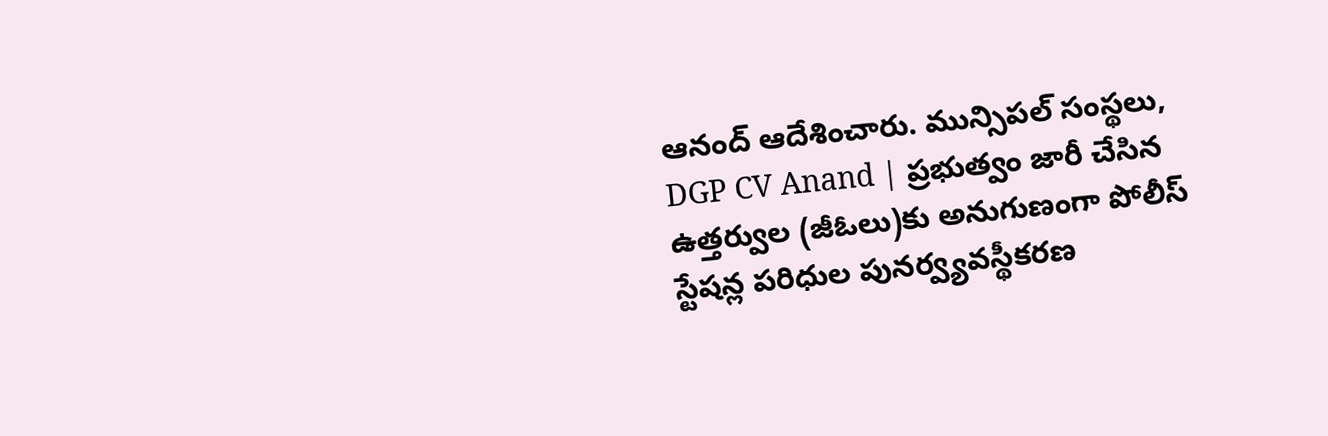ఆనంద్ ఆదేశించారు. మున్సిపల్ సంస్థలు,
DGP CV Anand | ప్రభుత్వం జారీ చేసిన ఉత్తర్వుల (జీఓలు)కు అనుగుణంగా పోలీస్ స్టేషన్ల పరిధుల పునర్వ్యవస్థీకరణ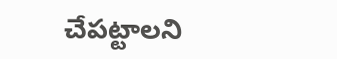చేపట్టాలని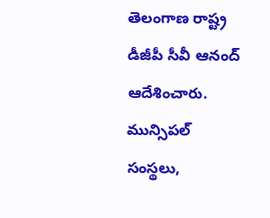తెలంగాణ రాష్ట్ర డీజీపీ సీవీ ఆనంద్ ఆదేశించారు. మున్సిపల్ సంస్థలు,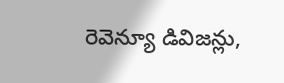రెవెన్యూ డివిజన్లు,